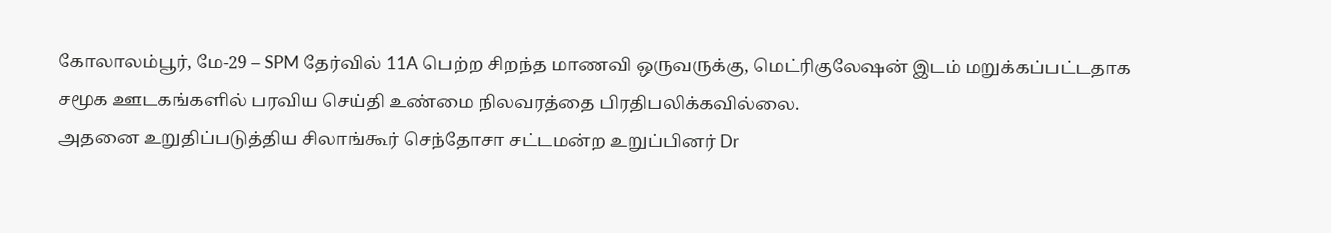கோலாலம்பூர், மே-29 – SPM தேர்வில் 11A பெற்ற சிறந்த மாணவி ஒருவருக்கு, மெட்ரிகுலேஷன் இடம் மறுக்கப்பட்டதாக சமூக ஊடகங்களில் பரவிய செய்தி உண்மை நிலவரத்தை பிரதிபலிக்கவில்லை.
அதனை உறுதிப்படுத்திய சிலாங்கூர் செந்தோசா சட்டமன்ற உறுப்பினர் Dr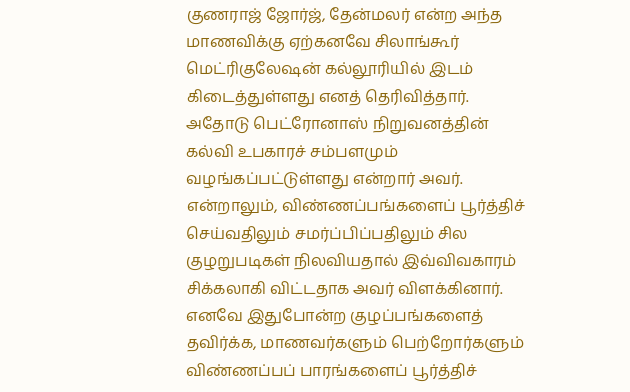குணராஜ் ஜோர்ஜ், தேன்மலர் என்ற அந்த மாணவிக்கு ஏற்கனவே சிலாங்கூர் மெட்ரிகுலேஷன் கல்லூரியில் இடம் கிடைத்துள்ளது எனத் தெரிவித்தார்.
அதோடு பெட்ரோனாஸ் நிறுவனத்தின் கல்வி உபகாரச் சம்பளமும் வழங்கப்பட்டுள்ளது என்றார் அவர்.
என்றாலும், விண்ணப்பங்களைப் பூர்த்திச் செய்வதிலும் சமர்ப்பிப்பதிலும் சில குழறுபடிகள் நிலவியதால் இவ்விவகாரம் சிக்கலாகி விட்டதாக அவர் விளக்கினார்.
எனவே இதுபோன்ற குழப்பங்களைத் தவிர்க்க, மாணவர்களும் பெற்றோர்களும் விண்ணப்பப் பாரங்களைப் பூர்த்திச்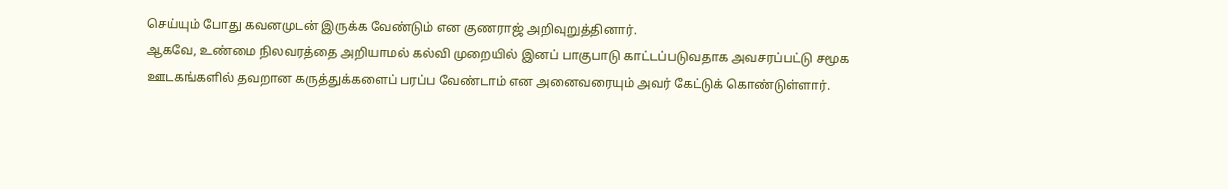செய்யும் போது கவனமுடன் இருக்க வேண்டும் என குணராஜ் அறிவுறுத்தினார்.
ஆகவே, உண்மை நிலவரத்தை அறியாமல் கல்வி முறையில் இனப் பாகுபாடு காட்டப்படுவதாக அவசரப்பட்டு சமூக ஊடகங்களில் தவறான கருத்துக்களைப் பரப்ப வேண்டாம் என அனைவரையும் அவர் கேட்டுக் கொண்டுள்ளார்.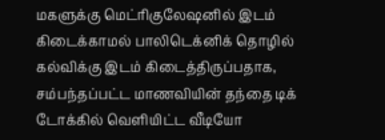மகளுக்கு மெட்ரிகுலேஷனில் இடம் கிடைக்காமல் பாலிடெக்னிக் தொழில் கல்விக்கு இடம் கிடைத்திருப்பதாக, சம்பந்தப்பட்ட மாணவியின் தந்தை டிக் டோக்கில் வெளியிட்ட வீடியோ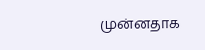முன்னதாக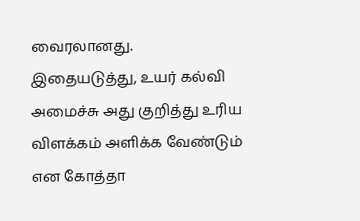வைரலானது.
இதையடுத்து, உயர் கல்வி அமைச்சு அது குறித்து உரிய விளக்கம் அளிக்க வேண்டும் என கோத்தா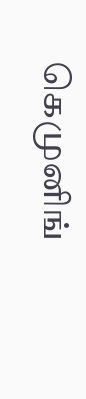கெமுனிங்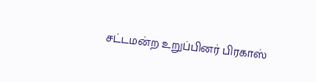சட்டமன்ற உறுப்பினர் பிரகாஸ்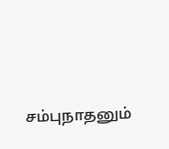சம்புநாதனும்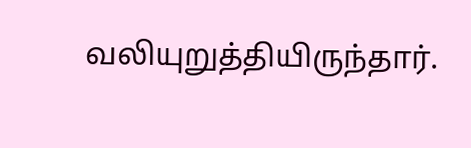வலியுறுத்தியிருந்தார்.